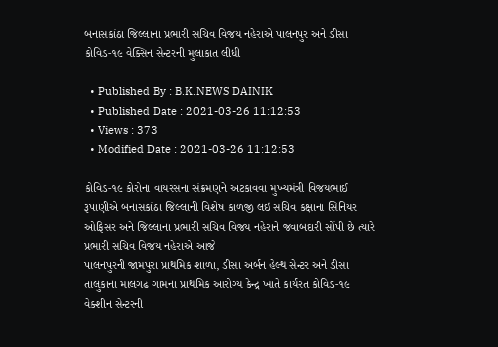બનાસકાંઠા જિલ્લાના પ્રભારી સચિવ વિજય નહેરાએ પાલનપુર અને ડીસા કોવિડ-૧૯ વેક્સિન સેન્ટરની મુલાકાત લીધી

  • Published By : B.K.NEWS DAINIK
  • Published Date : 2021-03-26 11:12:53
  • Views : 373
  • Modified Date : 2021-03-26 11:12:53

કોવિડ-૧૯ કોરોના વાયરસના સંક્રમણને અટકાવવા મુખ્યમંત્રી વિજયભાઈ રૂપાણીએ બનાસકાંઠા જિલ્લાની વિશેષ કાળજી લઇ સચિવ કક્ષાના સિનિયર ઓફિસર અને જિલ્લાના પ્રભારી સચિવ વિજય નહેરાને જવાબદારી સોંપી છે ત્યારે પ્રભારી સચિવ વિજય નહેરાએ આજે
પાલનપુરની જામપુરા પ્રાથમિક શાળા, ડીસા અર્બન હેલ્થ સેન્ટર અને ડીસા તાલુકાના માલગઢ ગામના પ્રાથમિક આરોગ્ય કેન્દ્ર ખાતે કાર્યરત કોવિડ-૧૯ વેક્શીન સેન્ટરની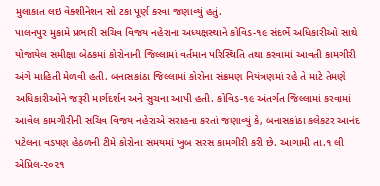મુલાકાત લઇ વેક્શીનેશન સો ટકા પૂર્ણ કરવા જણાવ્યું હતું.
પાલનપુર મુકામે પ્રભારી સચિવ વિજય નહેરાના અધ્યક્ષસ્થાને કોવિડ-૧૯ સંદર્ભે અધિકારીઓ સાથે યોજાયેલ સમીક્ષા બેઠકમાં કોરોનાની જિલ્લામાં વર્તમાન પરિસ્થિતિ તથા કરવામાં આવતી કામગીરી અંગે માહિતી મેળવી હતી. બનાસકાંઠા જિલ્લામાં કોરોના સંક્રમણ નિયંત્રણમાં રહે તે માટે તેમણે અધિકારીઓને જરૂરી માર્ગદર્શન અને સુચના આપી હતી. કોવિડ-૧૯ અંતર્ગત જિલ્લામાં કરવામાં આવેલ કામગીરીની સચિવ વિજય નહેરાએ સરાહના કરતાં જણાવ્યું કે, બનાસકાંઠા કલેકટર આનંદ પટેલના વડપણ હેઠળની ટીમે કોરોના સમયમાં ખુબ સરસ કામગીરી કરી છે. આગામી તા.૧ લી એપ્રિલ-૨૦૨૧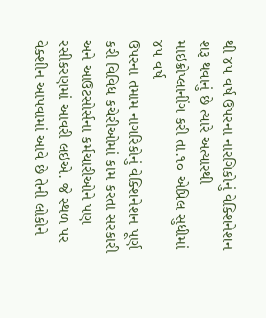થી ૪૫ વર્ષ ઉપરના નારગિકોનું વેક્શિનેશન શરૂ થવાનું છે ત્યારે અત્યારથી માઇક્રોપ્લાનીંગ કરી તા.૧૦ એપ્રિલ સુધીમાં ૪૫ વર્ષ
ઉપરના તમામ નાગરિકોનું વેક્શિનેશન પૂર્ણ કરી વિવિધ કચેરીઓમાં કામ કરતા સરકારી અને આઉટસોર્સના કર્મચારીઓને પણ રસીકરણમાં આવરી લઇએ. જે સ્થળ પર વેક્શીન આપવામાં આવે છે તેની લોકોને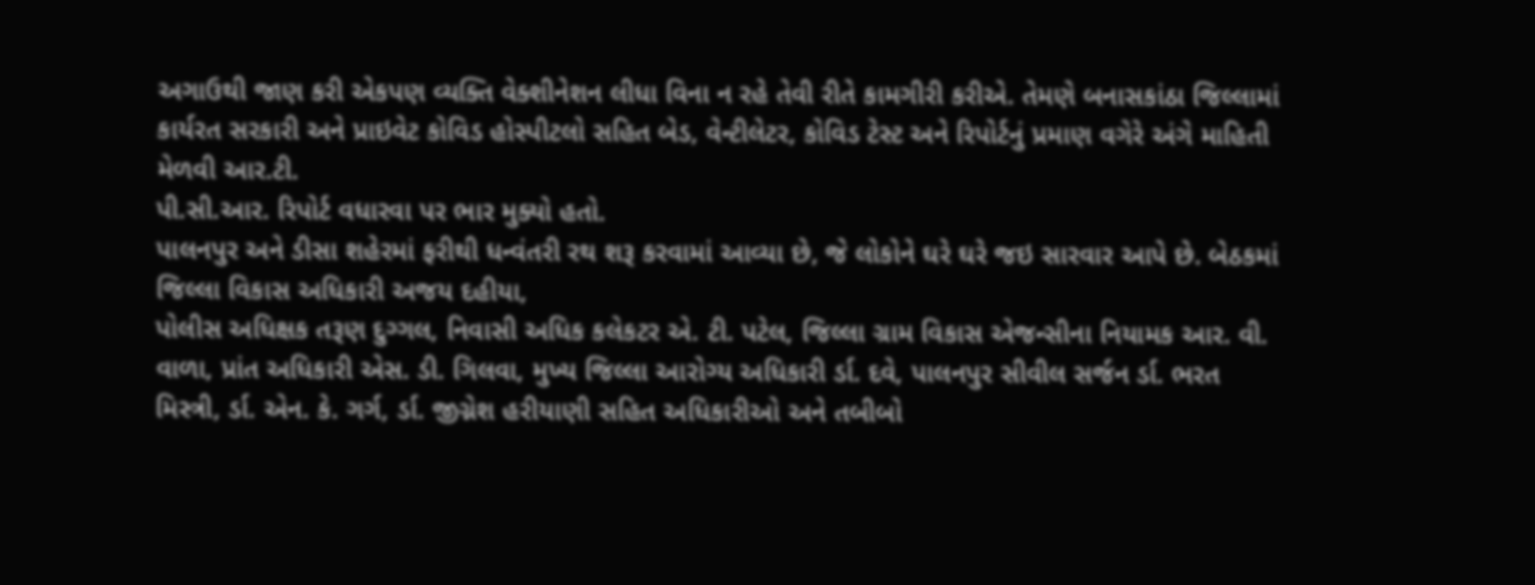અગાઉથી જાણ કરી એકપણ વ્યક્તિ વેક્શીનેશન લીધા વિના ન રહે તેવી રીતે કામગીરી કરીએ. તેમણે બનાસકાંઠા જિલ્લામાં કાર્યરત સરકારી અને પ્રાઇવેટ કોવિડ હોસ્પીટલો સહિત બેડ, વેન્ટીલેટર, કોવિડ ટેસ્ટ અને રિપોર્ટનું પ્રમાણ વગેરે અંગે માહિતી મેળવી આર.ટી.
પી.સી.આર. રિપોર્ટ વધારવા પર ભાર મુક્યો હતો.
પાલનપુર અને ડીસા શહેરમાં ફરીથી ધન્વંતરી રથ શરૂ કરવામાં આવ્યા છે, જે લોકોને ઘરે ઘરે જઇ સારવાર આપે છે. બેઠકમાં જિલ્લા વિકાસ અધિકારી અજય દહીયા,
પોલીસ અધિક્ષક તરૂણ દુગ્ગલ, નિવાસી અધિક કલેકટર એ. ટી. પટેલ, જિલ્લા ગ્રામ વિકાસ એજન્સીના નિયામક આર. વી. વાળા, પ્રાંત અધિકારી એસ. ડી. ગિલવા, મુખ્ય જિલ્લા આરોગ્ય અધિકારી ર્ડા. દવે, પાલનપુર સીવીલ સર્જન ર્ડા. ભરત મિસ્ત્રી, ર્ડા. એન. કે. ગર્ગ, ર્ડા. જીગ્નેશ હરીયાણી સહિત અધિકારીઓ અને તબીબો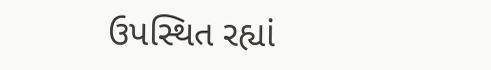ઉપસ્થિત રહ્યાં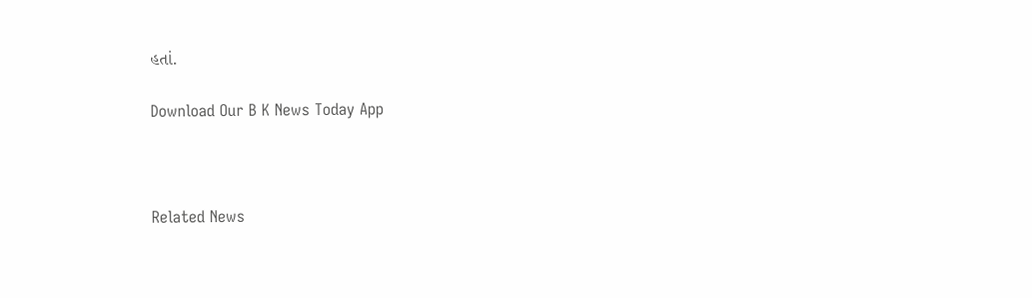હતાં.

Download Our B K News Today App



Related News